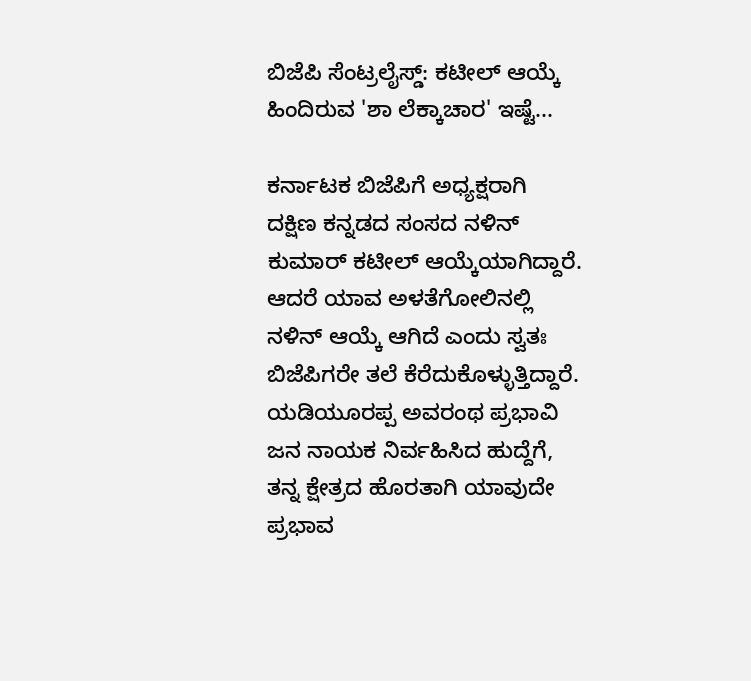ಬಿಜೆಪಿ ಸೆಂಟ್ರಲೈಸ್ಡ್: ಕಟೀಲ್ ಆಯ್ಕೆ ಹಿಂದಿರುವ 'ಶಾ ಲೆಕ್ಕಾಚಾರ' ಇಷ್ಟೆ...

ಕರ್ನಾಟಕ ಬಿಜೆಪಿಗೆ ಅಧ್ಯಕ್ಷರಾಗಿ ದಕ್ಷಿಣ ಕನ್ನಡದ ಸಂಸದ ನಳಿನ್ ಕುಮಾರ್ ಕಟೀಲ್ ಆಯ್ಕೆಯಾಗಿದ್ದಾರೆ. ಆದರೆ ಯಾವ ಅಳತೆಗೋಲಿನಲ್ಲಿ ನಳಿನ್ ಆಯ್ಕೆ ಆಗಿದೆ ಎಂದು ಸ್ವತಃ ಬಿಜೆಪಿಗರೇ ತಲೆ ಕೆರೆದುಕೊಳ್ಳುತ್ತಿದ್ದಾರೆ. ಯಡಿಯೂರಪ್ಪ ಅವರಂಥ ಪ್ರಭಾವಿ ಜನ ನಾಯಕ ನಿರ್ವಹಿಸಿದ ಹುದ್ದೆಗೆ, ತನ್ನ ಕ್ಷೇತ್ರದ ಹೊರತಾಗಿ ಯಾವುದೇ ಪ್ರಭಾವ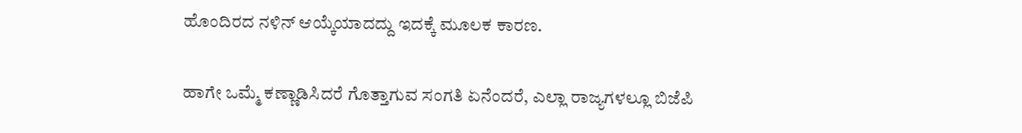ಹೊಂದಿರದ ನಳಿನ್ ಆಯ್ಕೆಯಾದದ್ದು ಇದಕ್ಕೆ ಮೂಲಕ ಕಾರಣ.

ಹಾಗೇ ಒಮ್ಮೆ ಕಣ್ಣಾಡಿಸಿದರೆ ಗೊತ್ತಾಗುವ ಸಂಗತಿ ಏನೆಂದರೆ, ಎಲ್ಲಾ ರಾಜ್ಯಗಳಲ್ಲೂ ಬಿಜೆಪಿ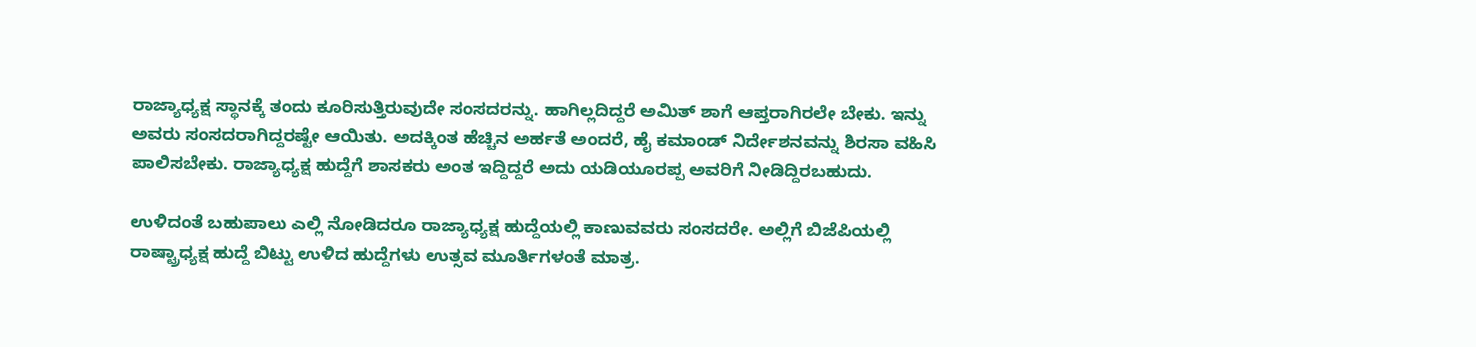ರಾಜ್ಯಾಧ್ಯಕ್ಷ ಸ್ಥಾನಕ್ಕೆ ತಂದು ಕೂರಿಸುತ್ತಿರುವುದೇ ಸಂಸದರನ್ನು. ಹಾಗಿಲ್ಲದಿದ್ದರೆ ಅಮಿತ್ ಶಾಗೆ ಆಪ್ತರಾಗಿರಲೇ ಬೇಕು. ಇನ್ನು ಅವರು ಸಂಸದರಾಗಿದ್ದರಷ್ಟೇ ಆಯಿತು. ಅದಕ್ಕಿಂತ ಹೆಚ್ಚಿನ ಅರ್ಹತೆ ಅಂದರೆ, ಹೈ ಕಮಾಂಡ್ ನಿರ್ದೇಶನವನ್ನು ಶಿರಸಾ ವಹಿಸಿ ಪಾಲಿಸಬೇಕು. ರಾಜ್ಯಾಧ್ಯಕ್ಷ ಹುದ್ದೆಗೆ ಶಾಸಕರು ಅಂತ ಇದ್ದಿದ್ದರೆ ಅದು ಯಡಿಯೂರಪ್ಪ ಅವರಿಗೆ ನೀಡಿದ್ದಿರಬಹುದು.

ಉಳಿದಂತೆ ಬಹುಪಾಲು ಎಲ್ಲಿ ನೋಡಿದರೂ ರಾಜ್ಯಾಧ್ಯಕ್ಷ ಹುದ್ದೆಯಲ್ಲಿ ಕಾಣುವವರು ಸಂಸದರೇ. ಅಲ್ಲಿಗೆ ಬಿಜೆಪಿಯಲ್ಲಿ ರಾಷ್ಟ್ರಾಧ್ಯಕ್ಷ ಹುದ್ದೆ ಬಿಟ್ಟು ಉಳಿದ ಹುದ್ದೆಗಳು ಉತ್ಸವ ಮೂರ್ತಿಗಳಂತೆ ಮಾತ್ರ.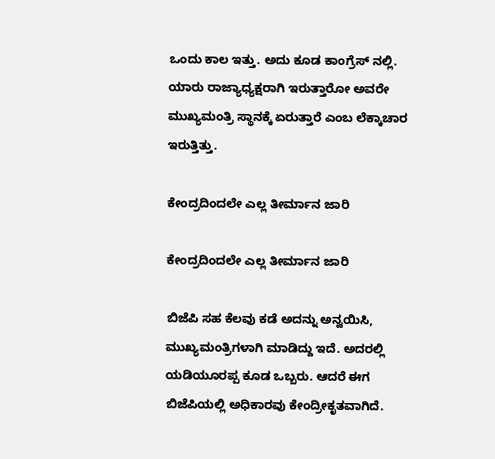ಒಂದು ಕಾಲ ಇತ್ತು. ಅದು ಕೂಡ ಕಾಂಗ್ರೆಸ್ ನಲ್ಲಿ. ಯಾರು ರಾಜ್ಯಾಧ್ಯಕ್ಷರಾಗಿ ಇರುತ್ತಾರೋ ಅವರೇ ಮುಖ್ಯಮಂತ್ರಿ ಸ್ಥಾನಕ್ಕೆ ಏರುತ್ತಾರೆ ಎಂಬ ಲೆಕ್ಕಾಚಾರ ಇರುತ್ತಿತ್ತು.

ಕೇಂದ್ರದಿಂದಲೇ ಎಲ್ಲ ತೀರ್ಮಾನ ಜಾರಿ

ಕೇಂದ್ರದಿಂದಲೇ ಎಲ್ಲ ತೀರ್ಮಾನ ಜಾರಿ

ಬಿಜೆಪಿ ಸಹ ಕೆಲವು ಕಡೆ ಅದನ್ನು ಅನ್ವಯಿಸಿ, ಮುಖ್ಯಮಂತ್ರಿಗಳಾಗಿ ಮಾಡಿದ್ದು ಇದೆ. ಅದರಲ್ಲಿ ಯಡಿಯೂರಪ್ಪ ಕೂಡ ಒಬ್ಬರು. ಆದರೆ ಈಗ ಬಿಜೆಪಿಯಲ್ಲಿ ಅಧಿಕಾರವು ಕೇಂದ್ರೀಕೃತವಾಗಿದೆ.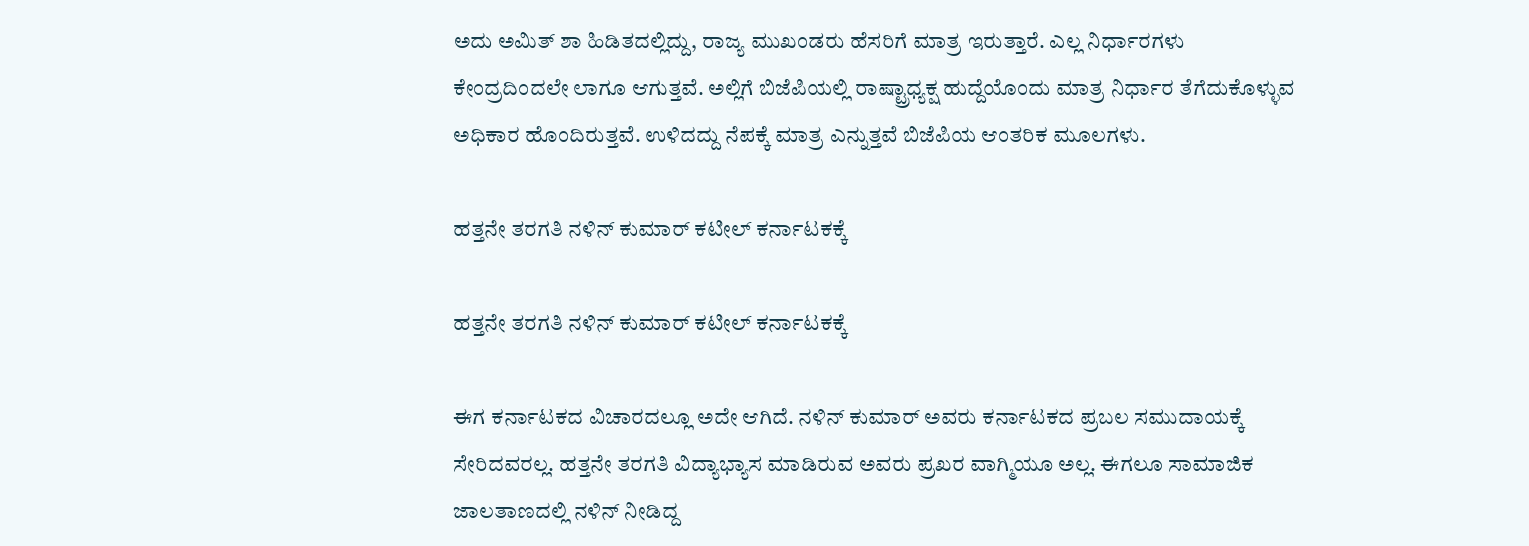ಅದು ಅಮಿತ್ ಶಾ ಹಿಡಿತದಲ್ಲಿದ್ದು, ರಾಜ್ಯ ಮುಖಂಡರು ಹೆಸರಿಗೆ ಮಾತ್ರ ಇರುತ್ತಾರೆ. ಎಲ್ಲ ನಿರ್ಧಾರಗಳು ಕೇಂದ್ರದಿಂದಲೇ ಲಾಗೂ ಆಗುತ್ತವೆ. ಅಲ್ಲಿಗೆ ಬಿಜೆಪಿಯಲ್ಲಿ ರಾಷ್ಟ್ರಾಧ್ಯಕ್ಷ ಹುದ್ದೆಯೊಂದು ಮಾತ್ರ ನಿರ್ಧಾರ ತೆಗೆದುಕೊಳ್ಳುವ ಅಧಿಕಾರ ಹೊಂದಿರುತ್ತವೆ. ಉಳಿದದ್ದು ನೆಪಕ್ಕೆ ಮಾತ್ರ ಎನ್ನುತ್ತವೆ ಬಿಜೆಪಿಯ ಆಂತರಿಕ ಮೂಲಗಳು.

ಹತ್ತನೇ ತರಗತಿ ನಳಿನ್ ಕುಮಾರ್ ಕಟೀಲ್ ಕರ್ನಾಟಕಕ್ಕೆ

ಹತ್ತನೇ ತರಗತಿ ನಳಿನ್ ಕುಮಾರ್ ಕಟೀಲ್ ಕರ್ನಾಟಕಕ್ಕೆ

ಈಗ ಕರ್ನಾಟಕದ ವಿಚಾರದಲ್ಲೂ ಅದೇ ಆಗಿದೆ. ನಳಿನ್ ಕುಮಾರ್ ಅವರು ಕರ್ನಾಟಕದ ಪ್ರಬಲ ಸಮುದಾಯಕ್ಕೆ ಸೇರಿದವರಲ್ಲ. ಹತ್ತನೇ ತರಗತಿ ವಿದ್ಯಾಭ್ಯಾಸ ಮಾಡಿರುವ ಅವರು ಪ್ರಖರ ವಾಗ್ಮಿಯೂ ಅಲ್ಲ. ಈಗಲೂ ಸಾಮಾಜಿಕ ಜಾಲತಾಣದಲ್ಲಿ ನಳಿನ್ ನೀಡಿದ್ದ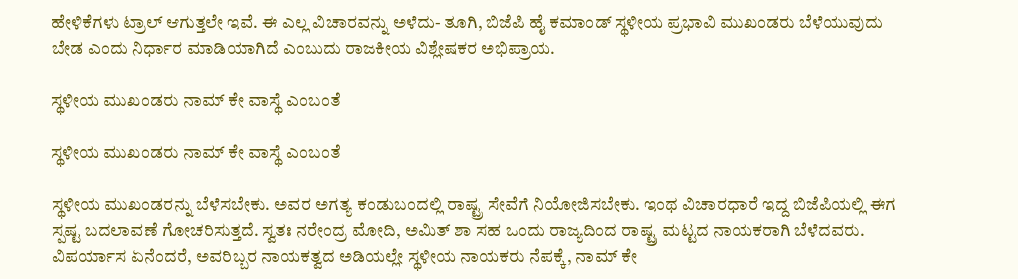ಹೇಳಿಕೆಗಳು ಟ್ರಾಲ್ ಆಗುತ್ತಲೇ ಇವೆ. ಈ ಎಲ್ಲ ವಿಚಾರವನ್ನು ಅಳೆದು- ತೂಗಿ, ಬಿಜೆಪಿ ಹೈ ಕಮಾಂಡ್ ಸ್ಥಳೀಯ ಪ್ರಭಾವಿ ಮುಖಂಡರು ಬೆಳೆಯುವುದು ಬೇಡ ಎಂದು ನಿರ್ಧಾರ ಮಾಡಿಯಾಗಿದೆ ಎಂಬುದು ರಾಜಕೀಯ ವಿಶ್ಲೇಷಕರ ಅಭಿಪ್ರಾಯ.

ಸ್ಥಳೀಯ ಮುಖಂಡರು ನಾಮ್ ಕೇ ವಾಸ್ಥೆ ಎಂಬಂತೆ

ಸ್ಥಳೀಯ ಮುಖಂಡರು ನಾಮ್ ಕೇ ವಾಸ್ಥೆ ಎಂಬಂತೆ

ಸ್ಥಳೀಯ ಮುಖಂಡರನ್ನು ಬೆಳೆಸಬೇಕು. ಅವರ ಅಗತ್ಯ ಕಂಡುಬಂದಲ್ಲಿ ರಾಷ್ಟ್ರ ಸೇವೆಗೆ ನಿಯೋಜಿಸಬೇಕು. ಇಂಥ ವಿಚಾರಧಾರೆ ಇದ್ದ ಬಿಜೆಪಿಯಲ್ಲಿ ಈಗ ಸ್ಪಷ್ಟ ಬದಲಾವಣೆ ಗೋಚರಿಸುತ್ತದೆ. ಸ್ವತಃ ನರೇಂದ್ರ ಮೋದಿ, ಅಮಿತ್ ಶಾ ಸಹ ಒಂದು ರಾಜ್ಯದಿಂದ ರಾಷ್ಟ್ರ ಮಟ್ಟದ ನಾಯಕರಾಗಿ ಬೆಳೆದವರು. ವಿಪರ್ಯಾಸ ಏನೆಂದರೆ, ಅವರಿಬ್ಬರ ನಾಯಕತ್ವದ ಅಡಿಯಲ್ಲೇ ಸ್ಥಳೀಯ ನಾಯಕರು ನೆಪಕ್ಕೆ, ನಾಮ್ ಕೇ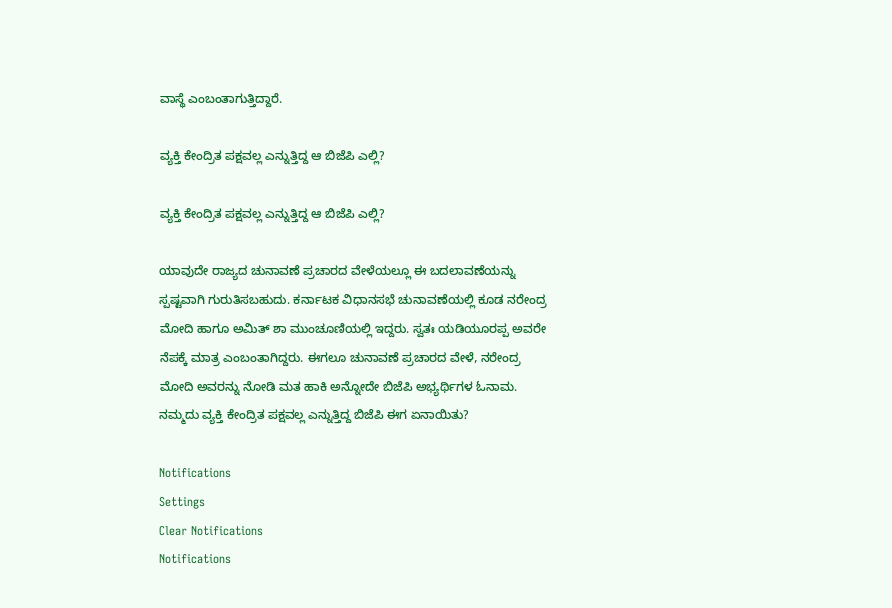ವಾಸ್ಥೆ ಎಂಬಂತಾಗುತ್ತಿದ್ದಾರೆ.

ವ್ಯಕ್ತಿ ಕೇಂದ್ರಿತ ಪಕ್ಷವಲ್ಲ ಎನ್ನುತ್ತಿದ್ದ ಆ ಬಿಜೆಪಿ ಎಲ್ಲಿ?

ವ್ಯಕ್ತಿ ಕೇಂದ್ರಿತ ಪಕ್ಷವಲ್ಲ ಎನ್ನುತ್ತಿದ್ದ ಆ ಬಿಜೆಪಿ ಎಲ್ಲಿ?

ಯಾವುದೇ ರಾಜ್ಯದ ಚುನಾವಣೆ ಪ್ರಚಾರದ ವೇಳೆಯಲ್ಲೂ ಈ ಬದಲಾವಣೆಯನ್ನು ಸ್ಪಷ್ಟವಾಗಿ ಗುರುತಿಸಬಹುದು. ಕರ್ನಾಟಕ ವಿಧಾನಸಭೆ ಚುನಾವಣೆಯಲ್ಲಿ ಕೂಡ ನರೇಂದ್ರ ಮೋದಿ ಹಾಗೂ ಅಮಿತ್ ಶಾ ಮುಂಚೂಣಿಯಲ್ಲಿ ಇದ್ದರು. ಸ್ವತಃ ಯಡಿಯೂರಪ್ಪ ಅವರೇ ನೆಪಕ್ಕೆ ಮಾತ್ರ ಎಂಬಂತಾಗಿದ್ದರು. ಈಗಲೂ ಚುನಾವಣೆ ಪ್ರಚಾರದ ವೇಳೆ, ನರೇಂದ್ರ ಮೋದಿ ಅವರನ್ನು ನೋಡಿ ಮತ ಹಾಕಿ ಅನ್ನೋದೇ ಬಿಜೆಪಿ ಅಭ್ಯರ್ಥಿಗಳ ಓನಾಮ. ನಮ್ಮದು ವ್ಯಕ್ತಿ ಕೇಂದ್ರಿತ ಪಕ್ಷವಲ್ಲ ಎನ್ನುತ್ತಿದ್ದ ಬಿಜೆಪಿ ಈಗ ಏನಾಯಿತು?

Notifications
Settings
Clear Notifications
Notifications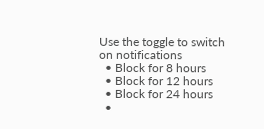Use the toggle to switch on notifications
  • Block for 8 hours
  • Block for 12 hours
  • Block for 24 hours
  •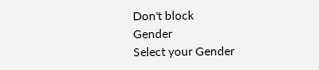Don't block
Gender
Select your Gender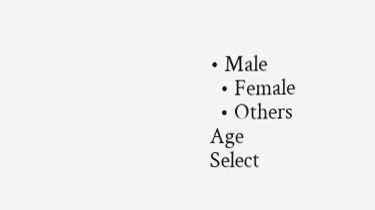• Male
  • Female
  • Others
Age
Select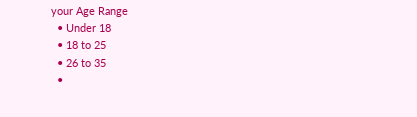your Age Range
  • Under 18
  • 18 to 25
  • 26 to 35
  •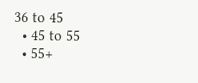36 to 45
  • 45 to 55
  • 55+